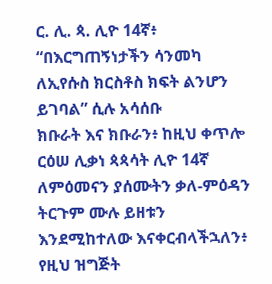ር. ሊ. ጳ. ሊዮ 14ኛ፥ “በእርግጠኝነታችን ሳንመካ ለኢየሱስ ክርስቶስ ክፍት ልንሆን ይገባል” ሲሉ አሳሰቡ
ክቡራት እና ክቡራን፥ ከዚህ ቀጥሎ ርዕሠ ሊቃነ ጳጳሳት ሊዮ 14ኛ ለምዕመናን ያሰሙትን ቃለ-ምዕዳን ትርጉም ሙሉ ይዘቱን እንደሚከተለው እናቀርብላችኋለን፥
የዚህ ዝግጅት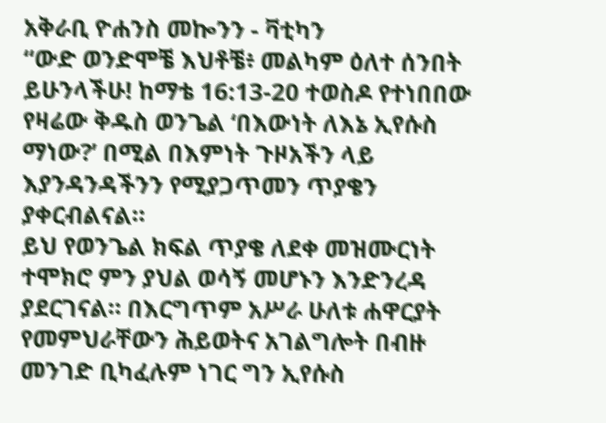አቅራቢ ዮሐንስ መኰንን - ቫቲካን
“ውድ ወንድሞቼ እህቶቼ፥ መልካም ዕለተ ሰንበት ይሁንላችሁ! ከማቴ 16:13-20 ተወስዶ የተነበበው የዛሬው ቅዱስ ወንጌል ‘በእውነት ለእኔ ኢየሱስ ማነው?’ በሚል በእምነት ጉዞአችን ላይ እያንዳንዳችንን የሚያጋጥመን ጥያቄን ያቀርብልናል።
ይህ የወንጌል ክፍል ጥያቄ ለደቀ መዝሙርነት ተሞክሮ ምን ያህል ወሳኝ መሆኑን እንድንረዳ ያደርገናል። በእርግጥም አሥራ ሁለቱ ሐዋርያት የመምህራቸውን ሕይወትና አገልግሎት በብዙ መንገድ ቢካፈሉም ነገር ግን ኢየሱስ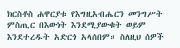ክርስቶስ ሐዋርያቱ የእግዚአብሔርን መንግሥት ምስጢር በእውነት እንደሚያውቁት ወይም እንደተረዱት አድርጎ አላሰበም። ስለዚህ ሰዎች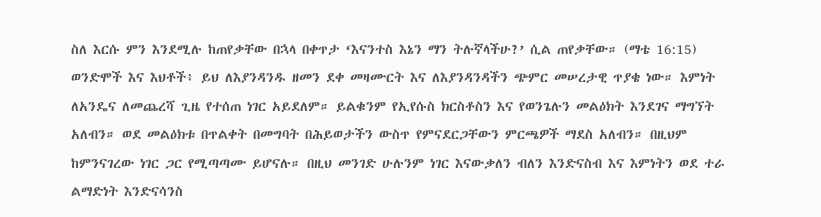ስለ እርሱ ምን እንደሚሉ ከጠየቃቸው በኋላ በቀጥታ ‘እናንተስ እኔን ማን ትሉኛላችሁ?’ ሲል ጠየቃቸው። (ማቴ 16:15)
ወንድሞች እና እህቶች፥ ይህ ለእያንዳንዱ ዘመን ደቀ መዛሙርት እና ለእያንዳንዳችን ጭምር መሠረታዊ ጥያቄ ነው። እምነት ለአንዴና ለመጨረሻ ጊዜ የተሰጠ ነገር አይደለም። ይልቁንም የኢየሱስ ክርስቶስን እና የወንጌሉን መልዕክት እንደገና ማግኘት አለብን። ወደ መልዕክቱ በጥልቀት በመግባት በሕይወታችን ውስጥ የምናደርጋቸውን ምርጫዎች ማደስ አለብን። በዚህም ከምንናገረው ነገር ጋር የሚጣጣሙ ይሆናሉ። በዚህ መንገድ ሁሉንም ነገር እናውቃለን ብለን እንድናስብ እና እምነትን ወደ ተራ ልማድነት እንድናሳንስ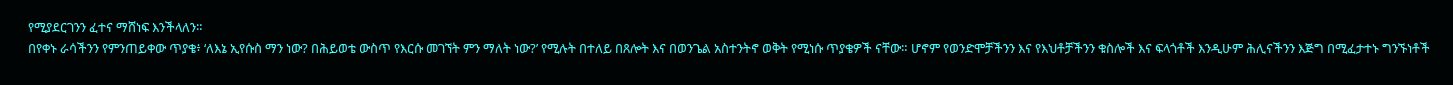የሚያደርገንን ፈተና ማሸነፍ እንችላለን።
በየቀኑ ራሳችንን የምንጠይቀው ጥያቄ፥ ‘ለእኔ ኢየሱስ ማን ነው? በሕይወቴ ውስጥ የእርሱ መገኘት ምን ማለት ነው?’ የሚሉት በተለይ በጸሎት እና በወንጌል አስተንትኖ ወቅት የሚነሱ ጥያቄዎች ናቸው። ሆኖም የወንድሞቻችንን እና የእህቶቻችንን ቁስሎች እና ፍላጎቶች እንዲሁም ሕሊናችንን እጅግ በሚፈታተኑ ግንኙነቶች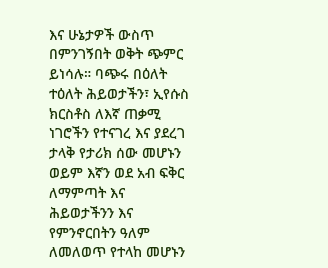እና ሁኔታዎች ውስጥ በምንገኝበት ወቅት ጭምር ይነሳሉ። ባጭሩ በዕለት ተዕለት ሕይወታችን፣ ኢየሱስ ክርስቶስ ለእኛ ጠቃሚ ነገሮችን የተናገረ እና ያደረገ ታላቅ የታሪክ ሰው መሆኑን ወይም እኛን ወደ አብ ፍቅር ለማምጣት እና ሕይወታችንን እና የምንኖርበትን ዓለም ለመለወጥ የተላከ መሆኑን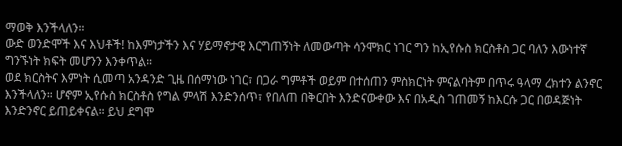ማወቅ እንችላለን።
ውድ ወንድሞች እና እህቶች! ከእምነታችን እና ሃይማኖታዊ እርግጠኝነት ለመውጣት ሳንሞክር ነገር ግን ከኢየሱስ ክርስቶስ ጋር ባለን እውነተኛ ግንኙነት ክፍት መሆንን እንቀጥል።
ወደ ክርስትና እምነት ሲመጣ አንዳንድ ጊዜ በሰማነው ነገር፣ በጋራ ግምቶች ወይም በተሰጠን ምስክርነት ምናልባትም በጥሩ ዓላማ ረክተን ልንኖር እንችላለን። ሆኖም ኢየሱስ ክርስቶስ የግል ምላሽ እንድንሰጥ፣ የበለጠ በቅርበት እንድናውቀው እና በአዲስ ገጠመኝ ከእርሱ ጋር በወዳጅነት እንድንኖር ይጠይቀናል። ይህ ደግሞ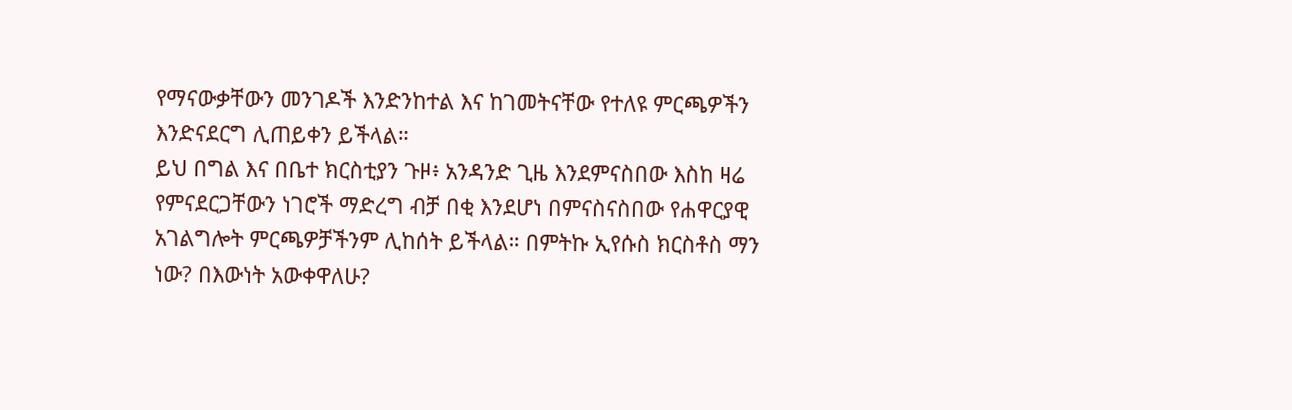የማናውቃቸውን መንገዶች እንድንከተል እና ከገመትናቸው የተለዩ ምርጫዎችን እንድናደርግ ሊጠይቀን ይችላል።
ይህ በግል እና በቤተ ክርስቲያን ጉዞ፥ አንዳንድ ጊዜ እንደምናስበው እስከ ዛሬ የምናደርጋቸውን ነገሮች ማድረግ ብቻ በቂ እንደሆነ በምናስናስበው የሐዋርያዊ አገልግሎት ምርጫዎቻችንም ሊከሰት ይችላል። በምትኩ ኢየሱስ ክርስቶስ ማን ነው? በእውነት አውቀዋለሁ?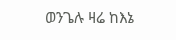ወንጌሉ ዛሬ ከእኔ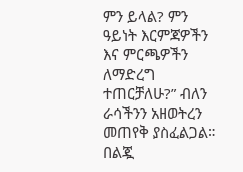ምን ይላል? ምን ዓይነት እርምጃዎችን እና ምርጫዎችን ለማድረግ ተጠርቻለሁ?” ብለን ራሳችንን አዘወትረን መጠየቅ ያስፈልጋል።
በልጇ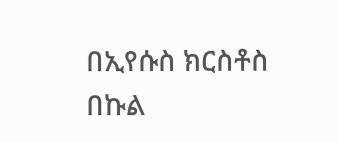በኢየሱስ ክርስቶስ በኩል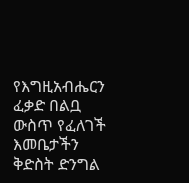የእግዚአብሔርን ፈቃድ በልቧ ውስጥ የፈለገች እመቤታችን ቅድስት ድንግል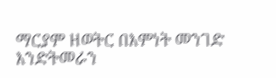ማርያም ዘወትር በእምነት መንገድ እንድትመራን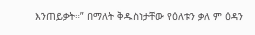እንጠይቃት።” በማለት ቅዱስነታቸው የዕለቱን ቃለ ም ዕዳን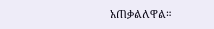አጠቃልለዋል።